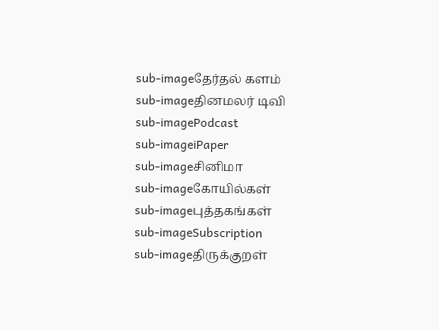sub-imageதேர்தல் களம்
sub-imageதினமலர் டிவி
sub-imagePodcast
sub-imageiPaper
sub-imageசினிமா
sub-imageகோயில்கள்
sub-imageபுத்தகங்கள்
sub-imageSubscription
sub-imageதிருக்குறள்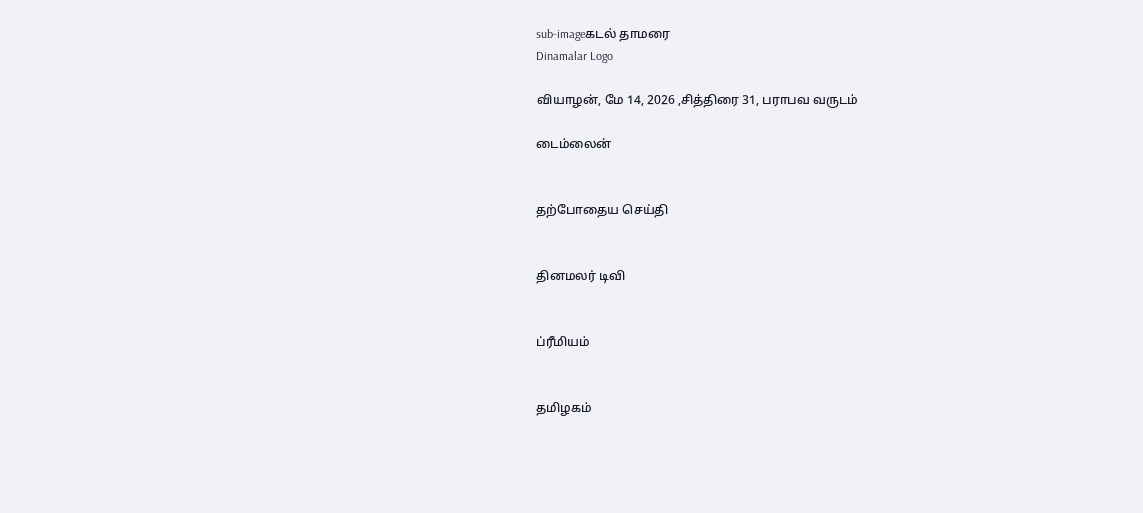sub-imageகடல் தாமரை
Dinamalar Logo

வியாழன், மே 14, 2026 ,சித்திரை 31, பராபவ வருடம்

டைம்லைன்


தற்போதைய செய்தி


தினமலர் டிவி


ப்ரீமியம்


தமிழகம்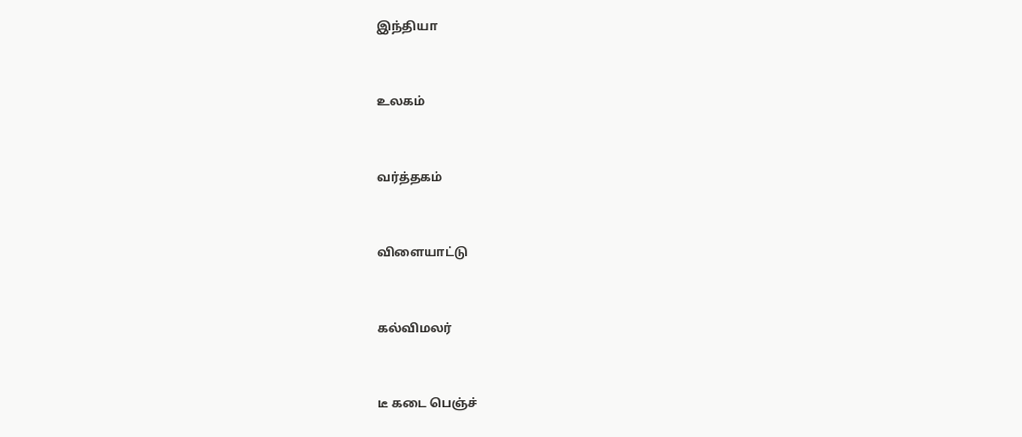இந்தியா


உலகம்


வர்த்தகம்


விளையாட்டு


கல்விமலர்


டீ கடை பெஞ்ச்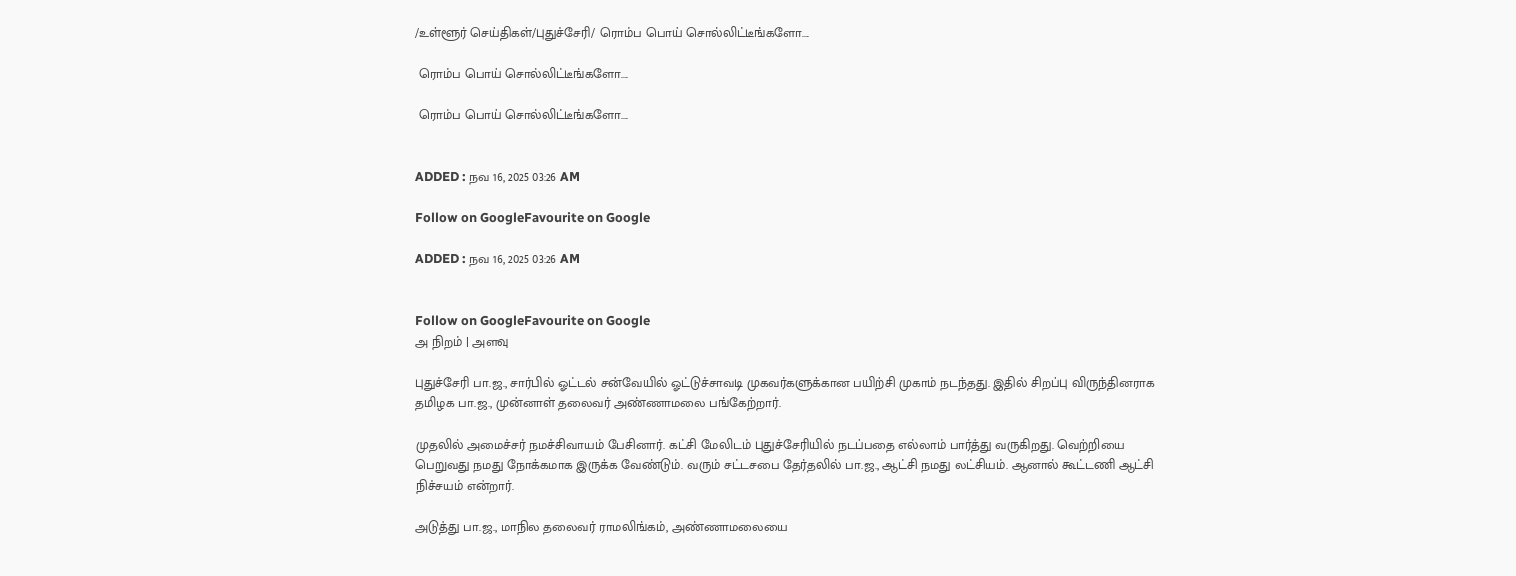/உள்ளூர் செய்திகள்/புதுச்சேரி/ ரொம்ப பொய் சொல்லிட்டீங்களோ....

 ரொம்ப பொய் சொல்லிட்டீங்களோ....

 ரொம்ப பொய் சொல்லிட்டீங்களோ....


ADDED : நவ 16, 2025 03:26 AM

Follow on GoogleFavourite on Google

ADDED : நவ 16, 2025 03:26 AM


Follow on GoogleFavourite on Google
அ நிறம் | அளவு

புதுச்சேரி பா.ஜ., சார்பில் ஓட்டல் சன்வேயில் ஓட்டுச்சாவடி முகவர்களுக்கான பயிற்சி முகாம் நடந்தது. இதில் சிறப்பு விருந்தினராக தமிழக பா.ஜ., முன்னாள் தலைவர் அண்ணாமலை பங்கேற்றார்.

முதலில் அமைச்சர் நமச்சிவாயம் பேசினார். கட்சி மேலிடம் புதுச்சேரியில் நடப்பதை எல்லாம் பார்த்து வருகிறது. வெற்றியை பெறுவது நமது நோக்கமாக இருக்க வேண்டும். வரும் சட்டசபை தேர்தலில் பா.ஜ., ஆட்சி நமது லட்சியம். ஆனால் கூட்டணி ஆட்சி நிச்சயம் என்றார்.

அடுத்து பா.ஜ., மாநில தலைவர் ராமலிங்கம், அண்ணாமலையை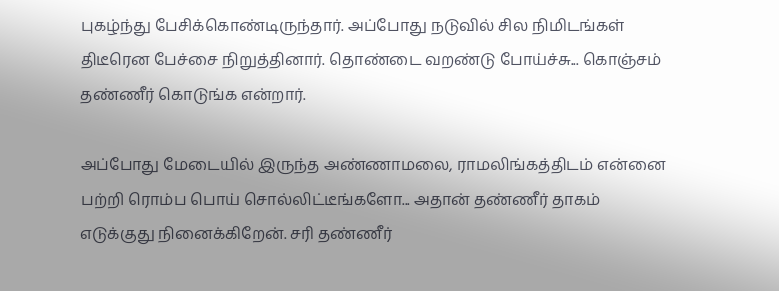புகழ்ந்து பேசிக்கொண்டிருந்தார். அப்போது நடுவில் சில நிமிடங்கள் திடீரென பேச்சை நிறுத்தினார். தொண்டை வறண்டு போய்ச்சு... கொஞ்சம் தண்ணீர் கொடுங்க என்றார்.

அப்போது மேடையில் இருந்த அண்ணாமலை, ராமலிங்கத்திடம் என்னை பற்றி ரொம்ப பொய் சொல்லிட்டீங்களோ... அதான் தண்ணீர் தாகம் எடுக்குது நினைக்கிறேன். சரி தண்ணீர்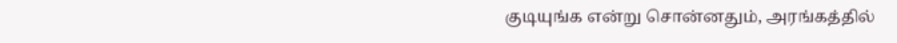குடியுங்க என்று சொன்னதும், அரங்கத்தில்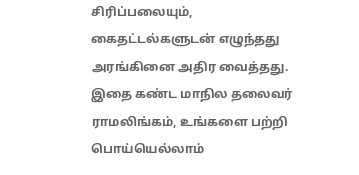சிரிப்பலையும், கைதட்டல்களுடன் எழுந்தது அரங்கினை அதிர வைத்தது. இதை கண்ட மாநில தலைவர் ராமலிங்கம், உங்களை பற்றி பொய்யெல்லாம்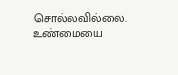சொல்லவில்லை. உண்மையை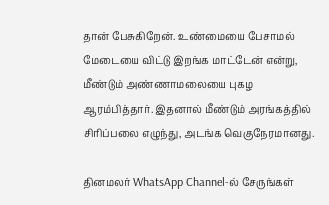தான் பேசுகிறேன். உண்மையை பேசாமல் மேடையை விட்டு இறங்க மாட்டேன் என்று, மீண்டும் அண்ணாமலையை புகழ ஆரம்பித்தார். இதனால் மீண்டும் அரங்கத்தில் சிரிப்பலை எழுந்து, அடங்க வெகுநேரமானது.

தினமலர் WhatsApp Channel-ல் சேருங்கள்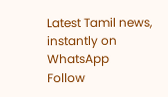Latest Tamil news, instantly on WhatsApp
Follow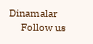Dinamalar
      Follow us